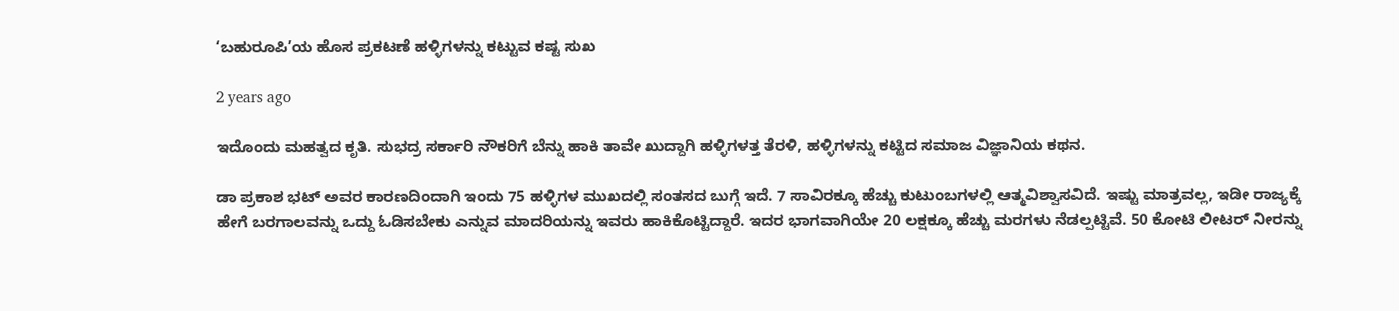‘ಬಹುರೂಪಿ’ಯ ಹೊಸ ಪ್ರಕಟಣೆ ಹಳ್ಳಿಗಳನ್ನು ಕಟ್ಟುವ ಕಷ್ಟ ಸುಖ

2 years ago

ಇದೊಂದು ಮಹತ್ವದ ಕೃತಿ. ಸುಭದ್ರ ಸರ್ಕಾರಿ ನೌಕರಿಗೆ ಬೆನ್ನು ಹಾಕಿ ತಾವೇ ಖುದ್ದಾಗಿ ಹಳ್ಳಿಗಳತ್ತ ತೆರಳಿ, ಹಳ್ಳಿಗಳನ್ನು ಕಟ್ಟಿದ ಸಮಾಜ ವಿಜ್ಞಾನಿಯ ಕಥನ.

ಡಾ ಪ್ರಕಾಶ ಭಟ್ ಅವರ ಕಾರಣದಿಂದಾಗಿ ಇಂದು 75 ಹಳ್ಳಿಗಳ ಮುಖದಲ್ಲಿ ಸಂತಸದ ಬುಗ್ಗೆ ಇದೆ. 7 ಸಾವಿರಕ್ಕೂ ಹೆಚ್ಚು ಕುಟುಂಬಗಳಲ್ಲಿ ಆತ್ಮವಿಶ್ವಾಸವಿದೆ. ಇಷ್ಟು ಮಾತ್ರವಲ್ಲ, ಇಡೀ ರಾಜ್ಯಕ್ಕೆ ಹೇಗೆ ಬರಗಾಲವನ್ನು ಒದ್ದು ಓಡಿಸಬೇಕು ಎನ್ನುವ ಮಾದರಿಯನ್ನು ಇವರು ಹಾಕಿಕೊಟ್ಟಿದ್ದಾರೆ. ಇದರ ಭಾಗವಾಗಿಯೇ 20 ಲಕ್ಷಕ್ಕೂ ಹೆಚ್ಚು ಮರಗಳು ನೆಡಲ್ಪಟ್ಟಿವೆ. 50 ಕೋಟಿ ಲೀಟರ್ ನೀರನ್ನು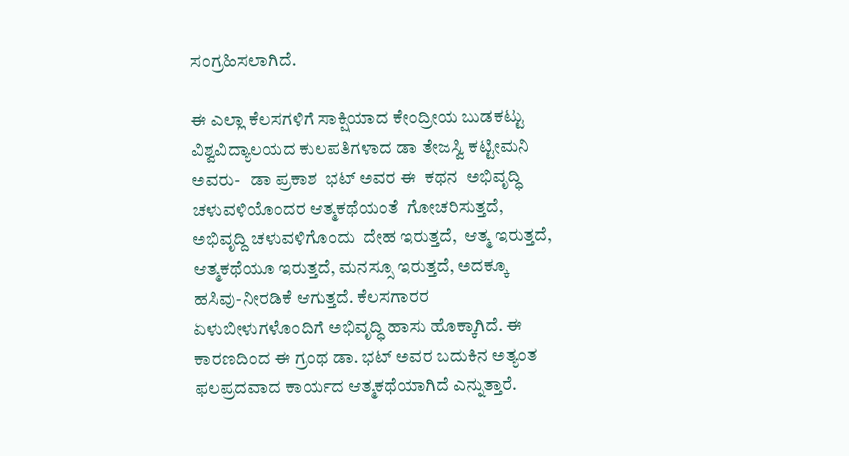ಸಂಗ್ರಹಿಸಲಾಗಿದೆ.

ಈ ಎಲ್ಲಾ ಕೆಲಸಗಳಿಗೆ ಸಾಕ್ಷಿಯಾದ ಕೇಂದ್ರೀಯ ಬುಡಕಟ್ಟು ವಿಶ್ವವಿದ್ಯಾಲಯದ ಕುಲಪತಿಗಳಾದ ಡಾ ತೇಜಸ್ವಿ ಕಟ್ಟೀಮನಿ ಅವರು-   ಡಾ ಪ್ರಕಾಶ  ಭಟ್ ಅವರ ಈ  ಕಥನ  ಅಭಿವೃದ್ಧಿ ಚಳುವಳಿಯೊಂದರ ಆತ್ಮಕಥೆಯಂತೆ  ಗೋಚರಿಸುತ್ತದೆ, ಅಭಿವೃದ್ದಿ ಚಳುವಳಿಗೊಂದು  ದೇಹ ಇರುತ್ತದೆ,  ಆತ್ಮ ಇರುತ್ತದೆ, ಆತ್ಮಕಥೆಯೂ ಇರುತ್ತದೆ, ಮನಸ್ಸೂ ಇರುತ್ತದೆ, ಅದಕ್ಕೂ ಹಸಿವು-ನೀರಡಿಕೆ ಆಗುತ್ತದೆ. ಕೆಲಸಗಾರರ ಏಳುಬೀಳುಗಳೊಂದಿಗೆ ಅಭಿವೃದ್ಧಿ ಹಾಸು ಹೊಕ್ಕಾಗಿದೆ. ಈ ಕಾರಣದಿಂದ ಈ ಗ್ರಂಥ ಡಾ. ಭಟ್ ಅವರ ಬದುಕಿನ ಅತ್ಯಂತ ಫಲಪ್ರದವಾದ ಕಾರ್ಯದ ಆತ್ಮಕಥೆಯಾಗಿದೆ ಎನ್ನುತ್ತಾರೆ.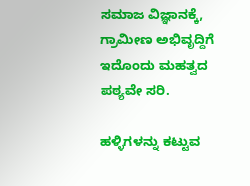ಸಮಾಜ ವಿಜ್ಞಾನಕ್ಕೆ, ಗ್ರಾಮೀಣ ಅಭಿವೃದ್ದಿಗೆ ಇದೊಂದು ಮಹತ್ವದ ಪಠ್ಯವೇ ಸರಿ.

ಹಳ್ಳಿಗಳನ್ನು ಕಟ್ಟುವ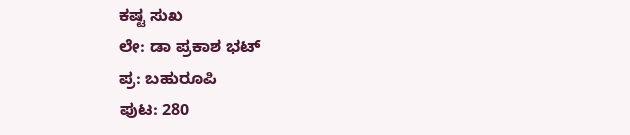ಕಷ್ಟ ಸುಖ
ಲೇ: ಡಾ ಪ್ರಕಾಶ ಭಟ್
ಪ್ರ: ಬಹುರೂಪಿ
ಪುಟ: 280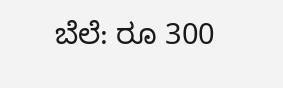ಬೆಲೆ: ರೂ 300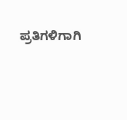ಪ್ರತಿಗಳಿಗಾಗಿ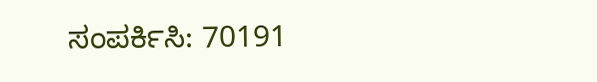ಸಂಪರ್ಕಿಸಿ: 70191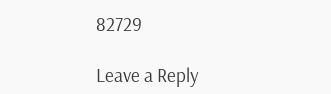82729

Leave a Reply